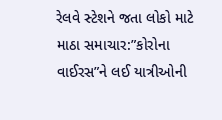રેલવે સ્ટેશને જતા લોકો માટે માઠા સમાચાર:”કોરોના વાઈરસ”ને લઈ યાત્રીઓની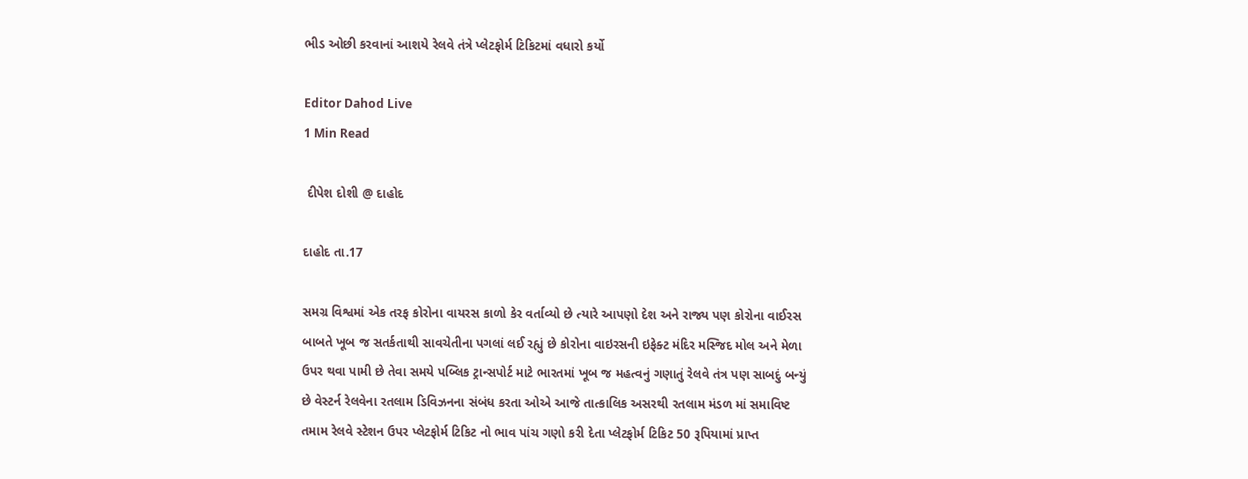ભીડ ઓછી કરવાનાં આશયે રેલવે તંત્રે પ્લેટફોર્મ ટિકિટમાં વધારો કર્યો

Editor Dahod Live
1 Min Read

 દીપેશ દોશી @ દાહોદ

દાહોદ તા.17

સમગ્ર વિશ્વમાં એક તરફ કોરોના વાયરસ કાળો કેર વર્તાવ્યો છે ત્યારે આપણો દેશ અને રાજ્ય પણ કોરોના વાઈરસ બાબતે ખૂબ જ સતર્કતાથી સાવચેતીના પગલાં લઈ રહ્યું છે કોરોના વાઇરસની ઇફેક્ટ મંદિર મસ્જિદ મોલ અને મેળા ઉપર થવા પામી છે તેવા સમયે પબ્લિક ટ્રાન્સપોર્ટ માટે ભારતમાં ખૂબ જ મહત્વનું ગણાતું રેલવે તંત્ર પણ સાબદું બન્યું છે વેસ્ટર્ન રેલવેના રતલામ ડિવિઝનના સંબંધ કરતા ઓએ આજે તાત્કાલિક અસરથી રતલામ મંડળ માં સમાવિષ્ટ તમામ રેલવે સ્ટેશન ઉપર પ્લેટફોર્મ ટિકિટ નો ભાવ પાંચ ગણો કરી દેતા પ્લેટફોર્મ ટિકિટ 50 રૂપિયામાં પ્રાપ્ત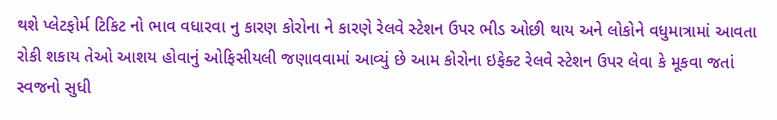થશે પ્લેટફોર્મ ટિકિટ નો ભાવ વધારવા નુ કારણ કોરોના ને કારણે રેલવે સ્ટેશન ઉપર ભીડ ઓછી થાય અને લોકોને વધુમાત્રામાં આવતા રોકી શકાય તેઓ આશય હોવાનું ઓફિસીયલી જણાવવામાં આવ્યું છે આમ કોરોના ઇફેક્ટ રેલવે સ્ટેશન ઉપર લેવા કે મૂકવા જતાં સ્વજનો સુધી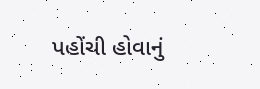પહોંચી હોવાનું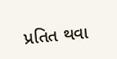પ્રતિત થવા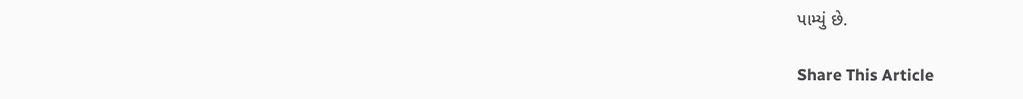પામ્યું છે.

Share This Article